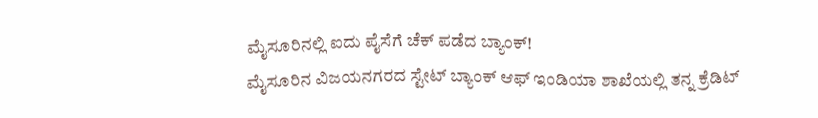ಮೈಸೂರಿನಲ್ಲಿ ಐದು ಪೈಸೆಗೆ ಚೆಕ್ ಪಡೆದ ಬ್ಯಾಂಕ್!
ಮೈಸೂರಿನ ವಿಜಯನಗರದ ಸ್ಟೇಟ್ ಬ್ಯಾಂಕ್ ಆಫ್ ಇಂಡಿಯಾ ಶಾಖೆಯಲ್ಲಿ ತನ್ನ ಕ್ರೆಡಿಟ್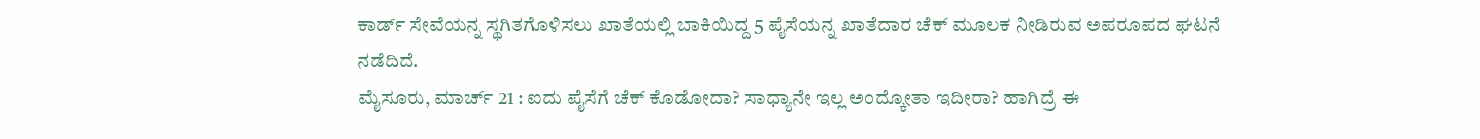ಕಾರ್ಡ್ ಸೇವೆಯನ್ನ ಸ್ಥಗಿತಗೊಳಿಸಲು ಖಾತೆಯಲ್ಲಿ ಬಾಕಿಯಿದ್ದ 5 ಪೈಸೆಯನ್ನ ಖಾತೆದಾರ ಚೆಕ್ ಮೂಲಕ ನೀಡಿರುವ ಅಪರೂಪದ ಘಟನೆ ನಡೆದಿದೆ.
ಮೈಸೂರು, ಮಾರ್ಚ್ 21 : ಐದು ಪೈಸೆಗೆ ಚೆಕ್ ಕೊಡೋದಾ? ಸಾಧ್ಯಾನೇ ಇಲ್ಲ ಅಂದ್ಕೋತಾ ಇದೀರಾ? ಹಾಗಿದ್ರೆ ಈ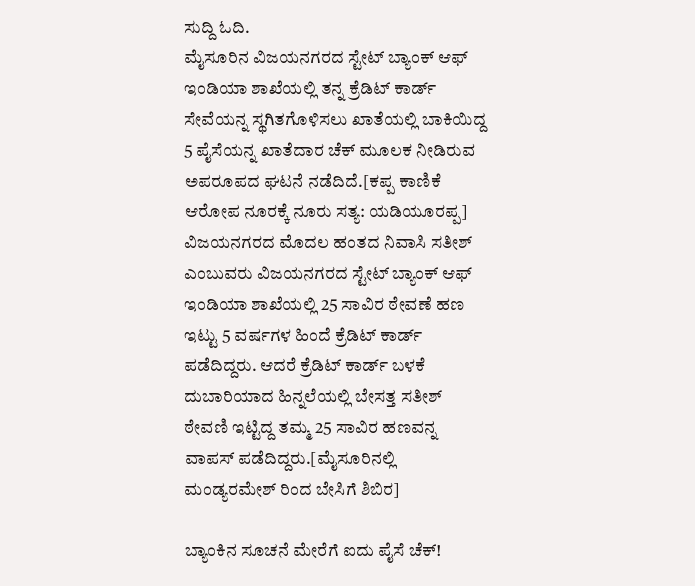ಸುದ್ದಿ ಓದಿ.
ಮೈಸೂರಿನ ವಿಜಯನಗರದ ಸ್ಟೇಟ್ ಬ್ಯಾಂಕ್ ಆಫ್ ಇಂಡಿಯಾ ಶಾಖೆಯಲ್ಲಿ ತನ್ನ ಕ್ರೆಡಿಟ್ ಕಾರ್ಡ್ ಸೇವೆಯನ್ನ ಸ್ಥಗಿತಗೊಳಿಸಲು ಖಾತೆಯಲ್ಲಿ ಬಾಕಿಯಿದ್ದ 5 ಪೈಸೆಯನ್ನ ಖಾತೆದಾರ ಚೆಕ್ ಮೂಲಕ ನೀಡಿರುವ ಅಪರೂಪದ ಘಟನೆ ನಡೆದಿದೆ.[ಕಪ್ಪ ಕಾಣಿಕೆ ಆರೋಪ ನೂರಕ್ಕೆ ನೂರು ಸತ್ಯ: ಯಡಿಯೂರಪ್ಪ]
ವಿಜಯನಗರದ ಮೊದಲ ಹಂತದ ನಿವಾಸಿ ಸತೀಶ್ ಎಂಬುವರು ವಿಜಯನಗರದ ಸ್ಟೇಟ್ ಬ್ಯಾಂಕ್ ಆಫ್ ಇಂಡಿಯಾ ಶಾಖೆಯಲ್ಲಿ 25 ಸಾವಿರ ಠೇವಣೆ ಹಣ ಇಟ್ಟು 5 ವರ್ಷಗಳ ಹಿಂದೆ ಕ್ರೆಡಿಟ್ ಕಾರ್ಡ್ ಪಡೆದಿದ್ದರು. ಆದರೆ ಕ್ರೆಡಿಟ್ ಕಾರ್ಡ್ ಬಳಕೆ ದುಬಾರಿಯಾದ ಹಿನ್ನಲೆಯಲ್ಲಿ ಬೇಸತ್ತ ಸತೀಶ್ ಠೇವಣಿ ಇಟ್ಟಿದ್ದ ತಮ್ಮ 25 ಸಾವಿರ ಹಣವನ್ನ ವಾಪಸ್ ಪಡೆದಿದ್ದರು.[ಮೈಸೂರಿನಲ್ಲಿ ಮಂಡ್ಯರಮೇಶ್ ರಿಂದ ಬೇಸಿಗೆ ಶಿಬಿರ]

ಬ್ಯಾಂಕಿನ ಸೂಚನೆ ಮೇರೆಗೆ ಐದು ಪೈಸೆ ಚೆಕ್!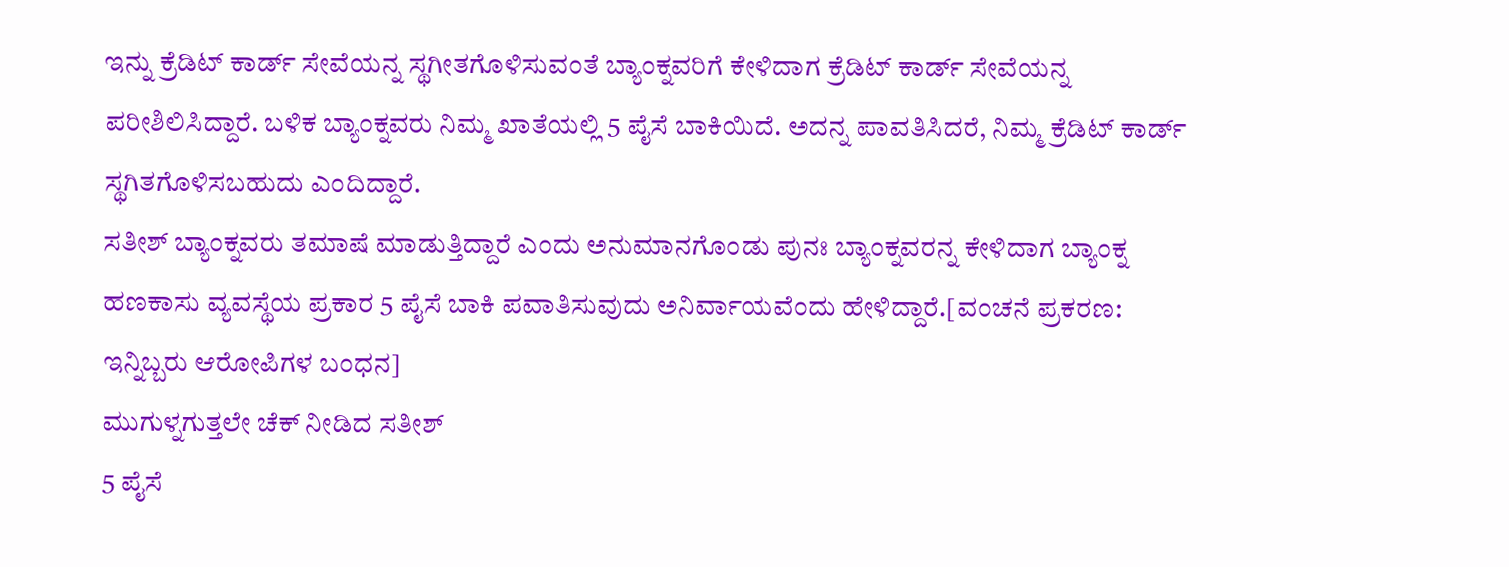ಇನ್ನು ಕ್ರೆಡಿಟ್ ಕಾರ್ಡ್ ಸೇವೆಯನ್ನ ಸ್ಥಗೀತಗೊಳಿಸುವಂತೆ ಬ್ಯಾಂಕ್ನವರಿಗೆ ಕೇಳಿದಾಗ ಕ್ರೆಡಿಟ್ ಕಾರ್ಡ್ ಸೇವೆಯನ್ನ ಪರೀಶಿಲಿಸಿದ್ದಾರೆ. ಬಳಿಕ ಬ್ಯಾಂಕ್ನವರು ನಿಮ್ಮ ಖಾತೆಯಲ್ಲಿ 5 ಪೈಸೆ ಬಾಕಿಯಿದೆ. ಅದನ್ನ ಪಾವತಿಸಿದರೆ, ನಿಮ್ಮ ಕ್ರೆಡಿಟ್ ಕಾರ್ಡ್ ಸ್ಥಗಿತಗೊಳಿಸಬಹುದು ಎಂದಿದ್ದಾರೆ.
ಸತೀಶ್ ಬ್ಯಾಂಕ್ನವರು ತಮಾಷೆ ಮಾಡುತ್ತಿದ್ದಾರೆ ಎಂದು ಅನುಮಾನಗೊಂಡು ಪುನಃ ಬ್ಯಾಂಕ್ನವರನ್ನ ಕೇಳಿದಾಗ ಬ್ಯಾಂಕ್ನ ಹಣಕಾಸು ವ್ಯವಸ್ಥೆಯ ಪ್ರಕಾರ 5 ಪೈಸೆ ಬಾಕಿ ಪವಾತಿಸುವುದು ಅನಿರ್ವಾಯವೆಂದು ಹೇಳಿದ್ದಾರೆ.[ವಂಚನೆ ಪ್ರಕರಣ: ಇನ್ನಿಬ್ಬರು ಆರೋಪಿಗಳ ಬಂಧನ]
ಮುಗುಳ್ನಗುತ್ತಲೇ ಚೆಕ್ ನೀಡಿದ ಸತೀಶ್
5 ಪೈಸೆ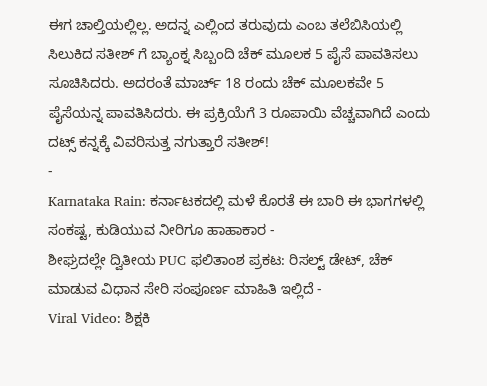ಈಗ ಚಾಲ್ತಿಯಲ್ಲಿಲ್ಲ. ಅದನ್ನ ಎಲ್ಲಿಂದ ತರುವುದು ಎಂಬ ತಲೆಬಿಸಿಯಲ್ಲಿ ಸಿಲುಕಿದ ಸತೀಶ್ ಗೆ ಬ್ಯಾಂಕ್ನ ಸಿಬ್ಬಂದಿ ಚೆಕ್ ಮೂಲಕ 5 ಪೈಸೆ ಪಾವತಿಸಲು ಸೂಚಿಸಿದರು. ಅದರಂತೆ ಮಾರ್ಚ್ 18 ರಂದು ಚೆಕ್ ಮೂಲಕವೇ 5 ಪೈಸೆಯನ್ನ ಪಾವತಿಸಿದರು. ಈ ಪ್ರಕ್ರಿಯೆಗೆ 3 ರೂಪಾಯಿ ವೆಚ್ಚವಾಗಿದೆ ಎಂದು ದಟ್ಸ್ ಕನ್ನಕ್ಕೆ ವಿವರಿಸುತ್ತ ನಗುತ್ತಾರೆ ಸತೀಶ್!
-
Karnataka Rain: ಕರ್ನಾಟಕದಲ್ಲಿ ಮಳೆ ಕೊರತೆ ಈ ಬಾರಿ ಈ ಭಾಗಗಳಲ್ಲಿ ಸಂಕಷ್ಟ, ಕುಡಿಯುವ ನೀರಿಗೂ ಹಾಹಾಕಾರ -
ಶೀಘ್ರದಲ್ಲೇ ದ್ವಿತೀಯ PUC ಫಲಿತಾಂಶ ಪ್ರಕಟ: ರಿಸಲ್ಟ್ ಡೇಟ್, ಚೆಕ್ ಮಾಡುವ ವಿಧಾನ ಸೇರಿ ಸಂಪೂರ್ಣ ಮಾಹಿತಿ ಇಲ್ಲಿದೆ -
Viral Video: ಶಿಕ್ಷಕಿ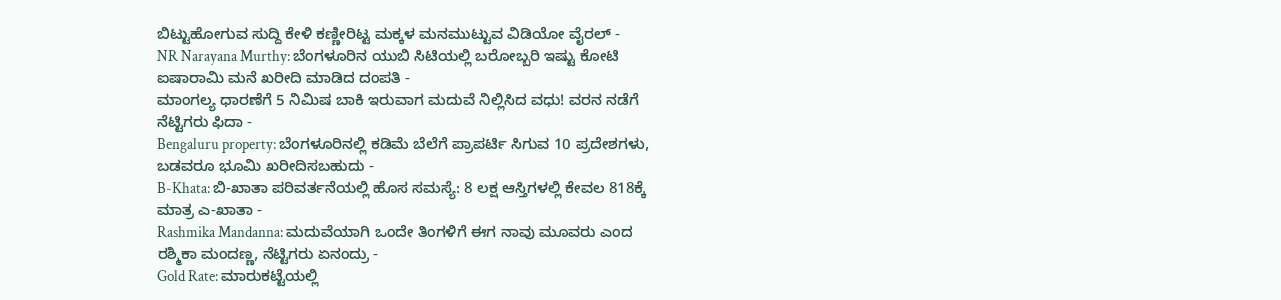ಬಿಟ್ಟುಹೋಗುವ ಸುದ್ದಿ ಕೇಳಿ ಕಣ್ಣೀರಿಟ್ಟ ಮಕ್ಕಳ ಮನಮುಟ್ಟುವ ವಿಡಿಯೋ ವೈರಲ್ -
NR Narayana Murthy: ಬೆಂಗಳೂರಿನ ಯುಬಿ ಸಿಟಿಯಲ್ಲಿ ಬರೋಬ್ಬರಿ ಇಷ್ಟು ಕೋಟಿ ಐಷಾರಾಮಿ ಮನೆ ಖರೀದಿ ಮಾಡಿದ ದಂಪತಿ -
ಮಾಂಗಲ್ಯ ಧಾರಣೆಗೆ 5 ನಿಮಿಷ ಬಾಕಿ ಇರುವಾಗ ಮದುವೆ ನಿಲ್ಲಿಸಿದ ವಧು! ವರನ ನಡೆಗೆ ನೆಟ್ಟಿಗರು ಫಿದಾ -
Bengaluru property: ಬೆಂಗಳೂರಿನಲ್ಲಿ ಕಡಿಮೆ ಬೆಲೆಗೆ ಪ್ರಾಪರ್ಟಿ ಸಿಗುವ 10 ಪ್ರದೇಶಗಳು, ಬಡವರೂ ಭೂಮಿ ಖರೀದಿಸಬಹುದು -
B-Khata: ಬಿ-ಖಾತಾ ಪರಿವರ್ತನೆಯಲ್ಲಿ ಹೊಸ ಸಮಸ್ಯೆ: 8 ಲಕ್ಷ ಆಸ್ತಿಗಳಲ್ಲಿ ಕೇವಲ 818ಕ್ಕೆ ಮಾತ್ರ ಎ-ಖಾತಾ -
Rashmika Mandanna: ಮದುವೆಯಾಗಿ ಒಂದೇ ತಿಂಗಳಿಗೆ ಈಗ ನಾವು ಮೂವರು ಎಂದ ರಶ್ಮಿಕಾ ಮಂದಣ್ಣ, ನೆಟ್ಟಿಗರು ಏನಂದ್ರು -
Gold Rate: ಮಾರುಕಟ್ಟೆಯಲ್ಲಿ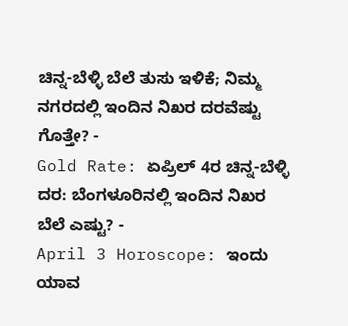ಚಿನ್ನ-ಬೆಳ್ಳಿ ಬೆಲೆ ತುಸು ಇಳಿಕೆ; ನಿಮ್ಮ ನಗರದಲ್ಲಿ ಇಂದಿನ ನಿಖರ ದರವೆಷ್ಟು ಗೊತ್ತೇ? -
Gold Rate: ಏಪ್ರಿಲ್ 4ರ ಚಿನ್ನ-ಬೆಳ್ಳಿ ದರ: ಬೆಂಗಳೂರಿನಲ್ಲಿ ಇಂದಿನ ನಿಖರ ಬೆಲೆ ಎಷ್ಟು? -
April 3 Horoscope: ಇಂದು ಯಾವ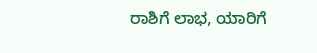ರಾಶಿಗೆ ಲಾಭ, ಯಾರಿಗೆ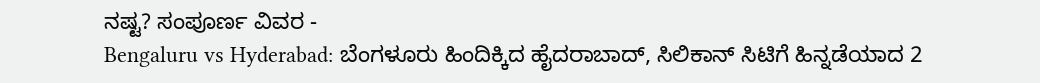ನಷ್ಟ? ಸಂಪೂರ್ಣ ವಿವರ -
Bengaluru vs Hyderabad: ಬೆಂಗಳೂರು ಹಿಂದಿಕ್ಕಿದ ಹೈದರಾಬಾದ್, ಸಿಲಿಕಾನ್ ಸಿಟಿಗೆ ಹಿನ್ನಡೆಯಾದ 2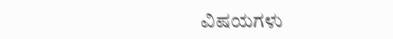ವಿಷಯಗಳು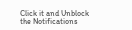Click it and Unblock the Notifications